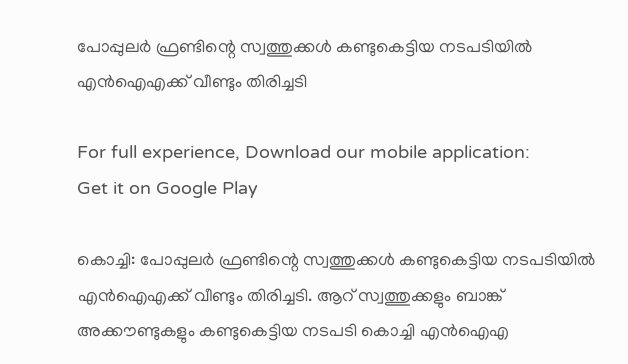പോപ്പുലര്‍ ഫ്രണ്ടിന്റെ സ്വത്തുക്കള്‍ കണ്ടുകെട്ടിയ നടപടിയില്‍ എന്‍ഐഎക്ക് വീണ്ടും തിരിച്ചടി

For full experience, Download our mobile application:
Get it on Google Play

കൊച്ചി: പോപ്പുലര്‍ ഫ്രണ്ടിന്റെ സ്വത്തുക്കള്‍ കണ്ടുകെട്ടിയ നടപടിയില്‍ എന്‍ഐഎക്ക് വീണ്ടും തിരിച്ചടി. ആറ് സ്വത്തുക്കളും ബാങ്ക് അക്കൗണ്ടുകളും കണ്ടുകെട്ടിയ നടപടി കൊച്ചി എന്‍ഐഎ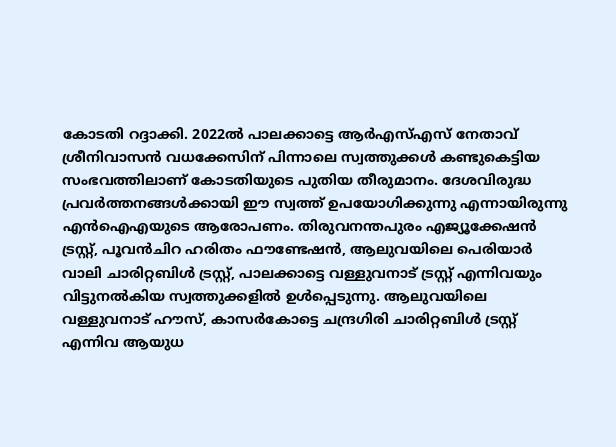കോടതി റദ്ദാക്കി. 2022ല്‍ പാലക്കാട്ടെ ആര്‍എസ്എസ് നേതാവ് ശ്രീനിവാസന്‍ വധക്കേസിന് പിന്നാലെ സ്വത്തുക്കള്‍ കണ്ടുകെട്ടിയ സംഭവത്തിലാണ് കോടതിയുടെ പുതിയ തീരുമാനം. ദേശവിരുദ്ധ പ്രവര്‍ത്തനങ്ങള്‍ക്കായി ഈ സ്വത്ത് ഉപയോഗിക്കുന്നു എന്നായിരുന്നു എന്‍ഐഎയുടെ ആരോപണം. തിരുവനന്തപുരം എജ്യൂക്കേഷന്‍ ട്രസ്റ്റ്, പൂവന്‍ചിറ ഹരിതം ഫൗണ്ടേഷന്‍, ആലുവയിലെ പെരിയാര്‍ വാലി ചാരിറ്റബിള്‍ ട്രസ്റ്റ്, പാലക്കാട്ടെ വള്ളുവനാട് ട്രസ്റ്റ് എന്നിവയും വിട്ടുനല്‍കിയ സ്വത്തുക്കളില്‍ ഉള്‍പ്പെടുന്നു. ആലുവയിലെ വള്ളുവനാട് ഹൗസ്, കാസര്‍കോട്ടെ ചന്ദ്രഗിരി ചാരിറ്റബിള്‍ ട്രസ്റ്റ് എന്നിവ ആയുധ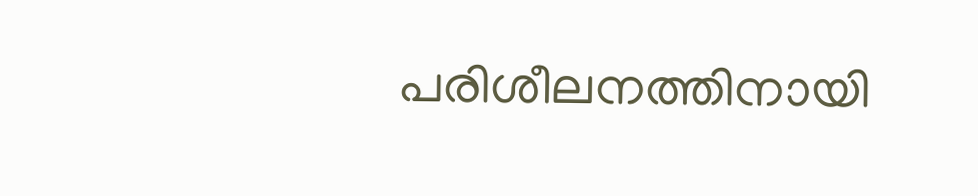പരിശീലനത്തിനായി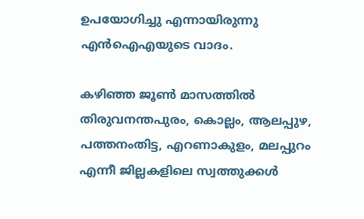ഉപയോഗിച്ചു എന്നായിരുന്നു എന്‍ഐഎയുടെ വാദം.

കഴിഞ്ഞ ജൂണ്‍ മാസത്തില്‍ തിരുവനന്തപുരം, കൊല്ലം, ആലപ്പുഴ, പത്തനംതിട്ട, എറണാകുളം, മലപ്പുറം എന്നീ ജില്ലകളിലെ സ്വത്തുക്കള്‍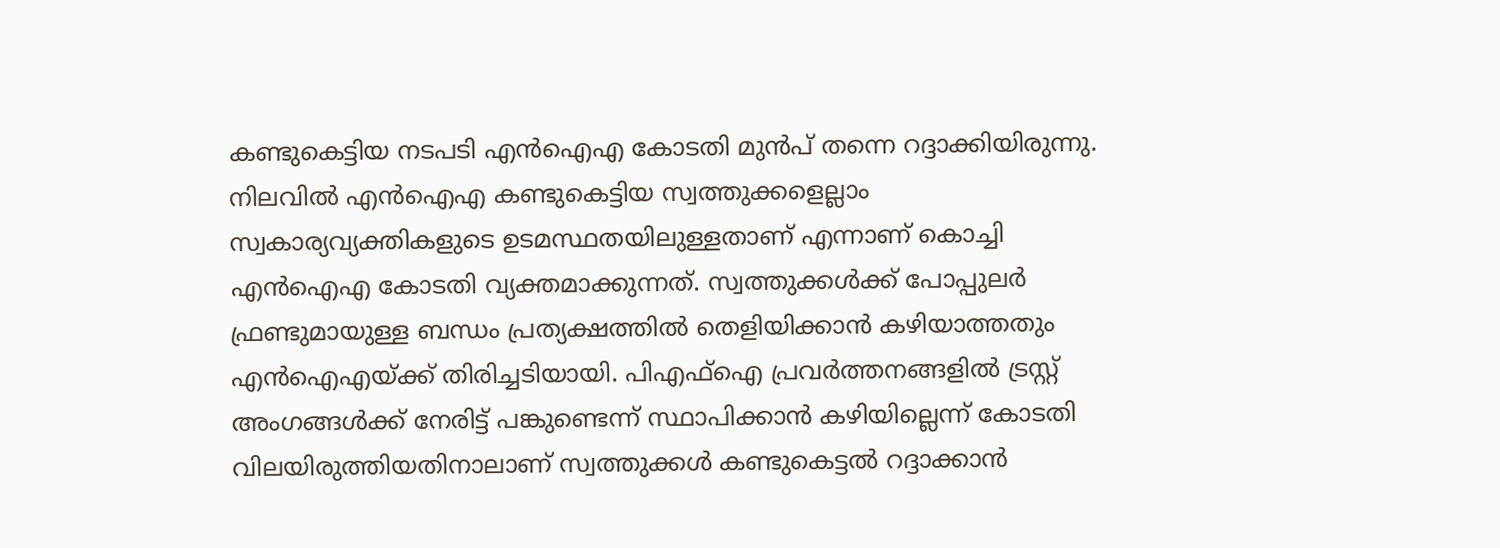കണ്ടുകെട്ടിയ നടപടി എന്‍ഐഎ കോടതി മുന്‍പ് തന്നെ റദ്ദാക്കിയിരുന്നു. നിലവില്‍ എന്‍ഐഎ കണ്ടുകെട്ടിയ സ്വത്തുക്കളെല്ലാം സ്വകാര്യവ്യക്തികളുടെ ഉടമസ്ഥതയിലുള്ളതാണ് എന്നാണ് കൊച്ചി എന്‍ഐഎ കോടതി വ്യക്തമാക്കുന്നത്. സ്വത്തുക്കള്‍ക്ക് പോപ്പുലര്‍ ഫ്രണ്ടുമായുള്ള ബന്ധം പ്രത്യക്ഷത്തില്‍ തെളിയിക്കാന്‍ കഴിയാത്തതും എന്‍ഐഎയ്ക്ക് തിരിച്ചടിയായി. പിഎഫ്ഐ പ്രവര്‍ത്തനങ്ങളില്‍ ട്രസ്റ്റ് അംഗങ്ങള്‍ക്ക് നേരിട്ട് പങ്കുണ്ടെന്ന് സ്ഥാപിക്കാന്‍ കഴിയില്ലെന്ന് കോടതി വിലയിരുത്തിയതിനാലാണ് സ്വത്തുക്കള്‍ കണ്ടുകെട്ടല്‍ റദ്ദാക്കാന്‍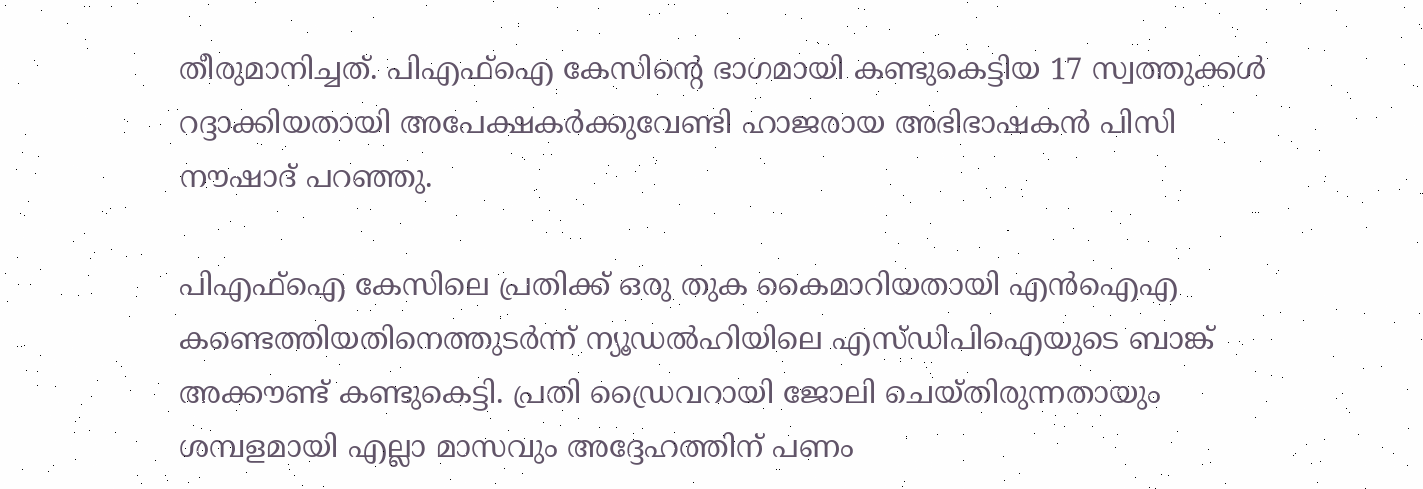തീരുമാനിച്ചത്. പിഎഫ്ഐ കേസിന്റെ ഭാഗമായി കണ്ടുകെട്ടിയ 17 സ്വത്തുക്കള്‍ റദ്ദാക്കിയതായി അപേക്ഷകര്‍ക്കുവേണ്ടി ഹാജരായ അഭിഭാഷകന്‍ പിസി നൗഷാദ് പറഞ്ഞു.

പിഎഫ്ഐ കേസിലെ പ്രതിക്ക് ഒരു തുക കൈമാറിയതായി എന്‍ഐഎ കണ്ടെത്തിയതിനെത്തുടര്‍ന്ന് ന്യൂഡല്‍ഹിയിലെ എസ്ഡിപിഐയുടെ ബാങ്ക് അക്കൗണ്ട് കണ്ടുകെട്ടി. പ്രതി ഡ്രൈവറായി ജോലി ചെയ്തിരുന്നതായും ശമ്പളമായി എല്ലാ മാസവും അദ്ദേഹത്തിന് പണം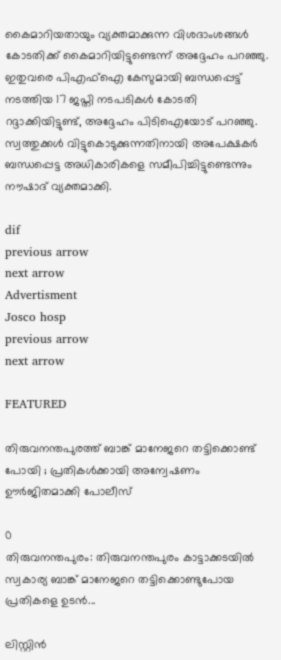കൈമാറിയതായും വ്യക്തമാക്കുന്ന വിശദാംശങ്ങള്‍ കോടതിക്ക് കൈമാറിയിട്ടുണ്ടെന്ന് അദ്ദേഹം പറഞ്ഞു. ഇതുവരെ പിഎഫ്ഐ കേസുമായി ബന്ധപ്പെട്ട് നടത്തിയ 17 ജപ്തി നടപടികള്‍ കോടതി റദ്ദാക്കിയിട്ടുണ്ട്, അദ്ദേഹം പിടിഐയോട് പറഞ്ഞു. സ്വത്തുക്കള്‍ വിട്ടുകൊടുക്കുന്നതിനായി അപേക്ഷകര്‍ ബന്ധപ്പെട്ട അധികാരികളെ സമീപിച്ചിട്ടുണ്ടെന്നും നൗഷാദ് വ്യക്തമാക്കി.

dif
previous arrow
next arrow
Advertisment
Josco hosp
previous arrow
next arrow

FEATURED

തിരുവനന്തപുരത്ത് ബാങ്ക് മാനേജറെ തട്ടിക്കൊണ്ട്‌ പോയി ; പ്രതികൾക്കായി അന്വേഷണം ഊർജിതമാക്കി പോലീസ്

0
തിരുവനന്തപുരം: തിരുവനന്തപുരം കാട്ടാക്കടയില്‍ സ്വകാര്യ ബാങ്ക് മാനേജറെ തട്ടിക്കൊണ്ടുപോയ പ്രതികളെ ഉടന്‍...

ലിസ്റ്റിൻ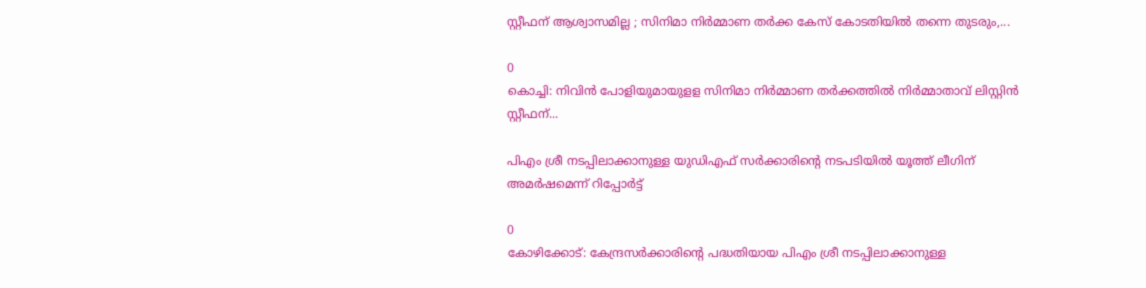സ്റ്റീഫന് ആശ്വാസമില്ല ; സിനിമാ നിര്‍മ്മാണ തര്‍ക്ക കേസ് കോടതിയിൽ തന്നെ തുടരും,...

0
കൊച്ചി: നിവിന്‍ പോളിയുമായുളള സിനിമാ നിര്‍മ്മാണ തര്‍ക്കത്തില്‍ നിര്‍മ്മാതാവ് ലിസ്റ്റിന്‍ സ്റ്റീഫന്...

പിഎം ശ്രീ നടപ്പിലാക്കാനുള്ള യുഡിഎഫ് സർക്കാരിൻ്റെ നടപടിയിൽ യൂത്ത് ലീഗിന് അമർഷമെന്ന് റിപ്പോർട്ട്

0
കോഴിക്കോട്: കേന്ദ്രസർക്കാരിൻ്റെ പദ്ധതിയായ പിഎം ശ്രീ നടപ്പിലാക്കാനുള്ള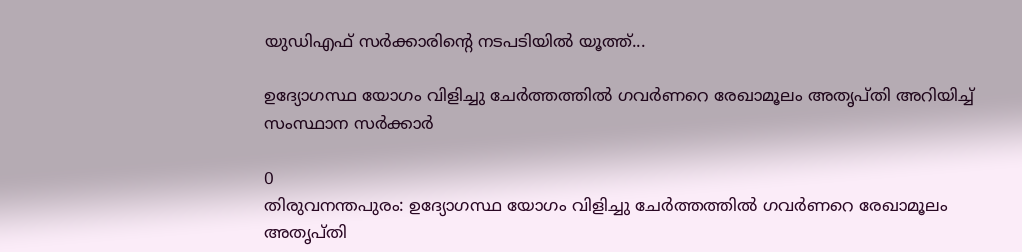യുഡിഎഫ് സർക്കാരിൻ്റെ നടപടിയിൽ യൂത്ത്...

ഉദ്യോഗസ്ഥ യോഗം വിളിച്ചു ചേര്‍ത്തത്തില്‍ ഗവര്‍ണറെ രേഖാമൂലം അതൃപ്തി അറിയിച്ച് സംസ്ഥാന സര്‍ക്കാര്‍

0
തിരുവനന്തപുരം: ഉദ്യോഗസ്ഥ യോഗം വിളിച്ചു ചേര്‍ത്തത്തില്‍ ഗവര്‍ണറെ രേഖാമൂലം അതൃപ്തി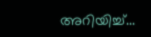അറിയിച്ച്...